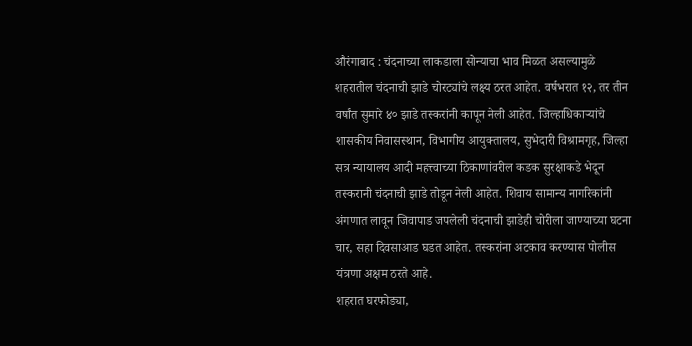औरंगाबाद : चंदनाच्या लाकडाला सोन्याचा भाव मिळत असल्यामुळे शहरातील चंदनाची झाडे चोरट्यांचे लक्ष्य ठरत आहेत. वर्षभरात १२, तर तीन वर्षांत सुमारे ४० झाडे तस्करांनी कापून नेली आहेत. जिल्हाधिकाऱ्यांचे शासकीय निवासस्थान, विभागीय आयुक्तालय, सुभेदारी विश्रामगृह, जिल्हा सत्र न्यायालय आदी महत्त्वाच्या ठिकाणांवरील कडक सुरक्षाकडे भेदून तस्करानी चंदनाची झाडे तोडून नेली आहेत. शिवाय सामान्य नागरिकांनी अंगणात लावून जिवापाड जपलेली चंदनाची झाडेही चोरीला जाण्याच्या घटना चार, सहा दिवसाआड घडत आहेत. तस्करांना अटकाव करण्यास पोलीस यंत्रणा अक्षम ठरते आहे.
शहरात घरफोड्या,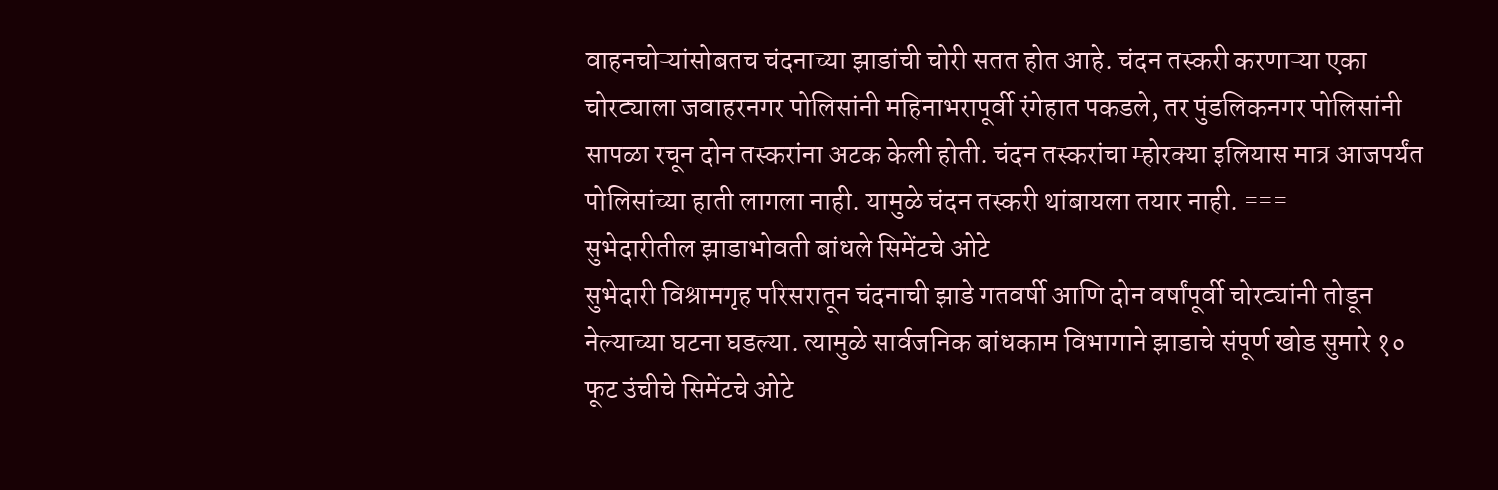वाहनचोऱ्यांसोबतच चंदनाच्या झाडांची चोरी सतत होत आहे. चंदन तस्करी करणाऱ्या एका चोरट्याला जवाहरनगर पोलिसांनी महिनाभरापूर्वी रंगेहात पकडले, तर पुंडलिकनगर पोलिसांनी सापळा रचून दोन तस्करांना अटक केली होती. चंदन तस्करांचा म्होरक्या इलियास मात्र आजपर्यंत पोलिसांच्या हाती लागला नाही. यामुळे चंदन तस्करी थांबायला तयार नाही. ===
सुभेदारीतील झाडाभोवती बांधले सिमेंटचे ओटे
सुभेदारी विश्रामगृह परिसरातून चंदनाची झाडे गतवर्षी आणि दोन वर्षांपूर्वी चोरट्यांनी तोडून नेल्याच्या घटना घडल्या. त्यामुळे सार्वजनिक बांधकाम विभागाने झाडाचे संपूर्ण खोड सुमारे १० फूट उंचीचे सिमेंटचे ओटे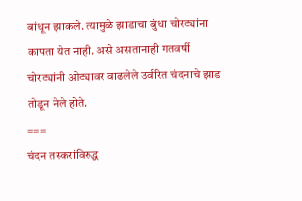बांधून झाकले. त्यामुळे झाडाचा बुंधा चोरट्यांना कापता येत नाही. असे असतानाही गतवर्षी चोरट्यांनी ओट्यावर वाढलेले उर्वरित चंदनाचे झाड तोडून नेले होते.
===
चंदन तस्करांविरुद्ध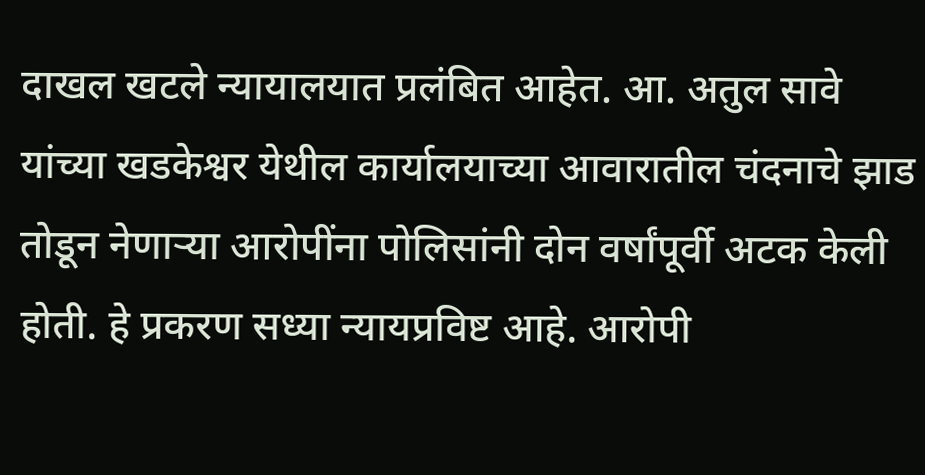दाखल खटले न्यायालयात प्रलंबित आहेत. आ. अतुल सावे यांच्या खडकेश्वर येथील कार्यालयाच्या आवारातील चंदनाचे झाड तोडून नेणाऱ्या आरोपींना पोलिसांनी दोन वर्षांपूर्वी अटक केली होती. हे प्रकरण सध्या न्यायप्रविष्ट आहे. आरोपी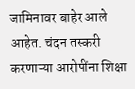जामिनावर बाहेर आले आहेत. चंदन तस्करी करणाऱ्या आरोपींना शिक्षा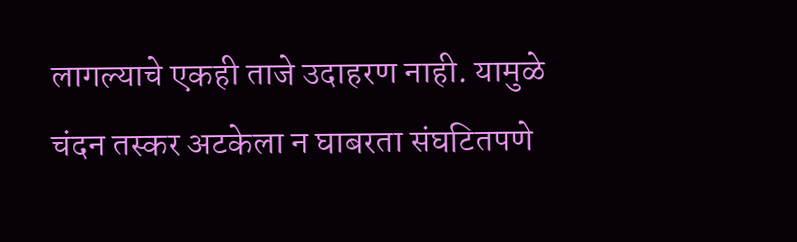लागल्याचे एकही ताजे उदाहरण नाही. यामुळे चंदन तस्कर अटकेला न घाबरता संघटितपणे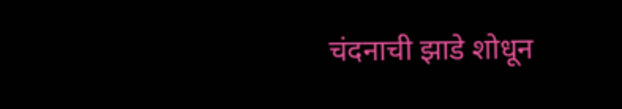चंदनाची झाडे शोधून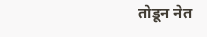तोडून नेत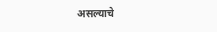असल्याचे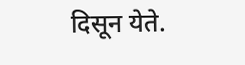दिसून येते.